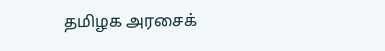தமிழக அரசைக்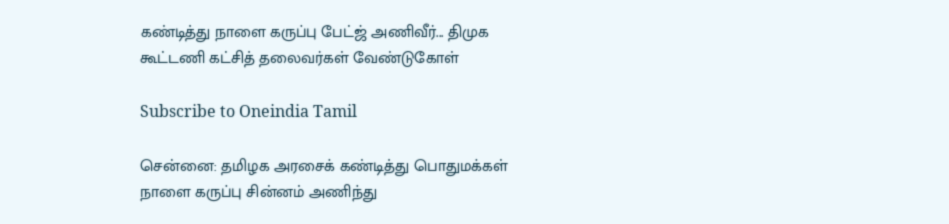கண்டித்து நாளை கருப்பு பேட்ஜ் அணிவீர்... திமுக கூட்டணி கட்சித் தலைவர்கள் வேண்டுகோள்

Subscribe to Oneindia Tamil

சென்னை: தமிழக அரசைக் கண்டித்து பொதுமக்கள் நாளை கருப்பு சின்னம் அணிந்து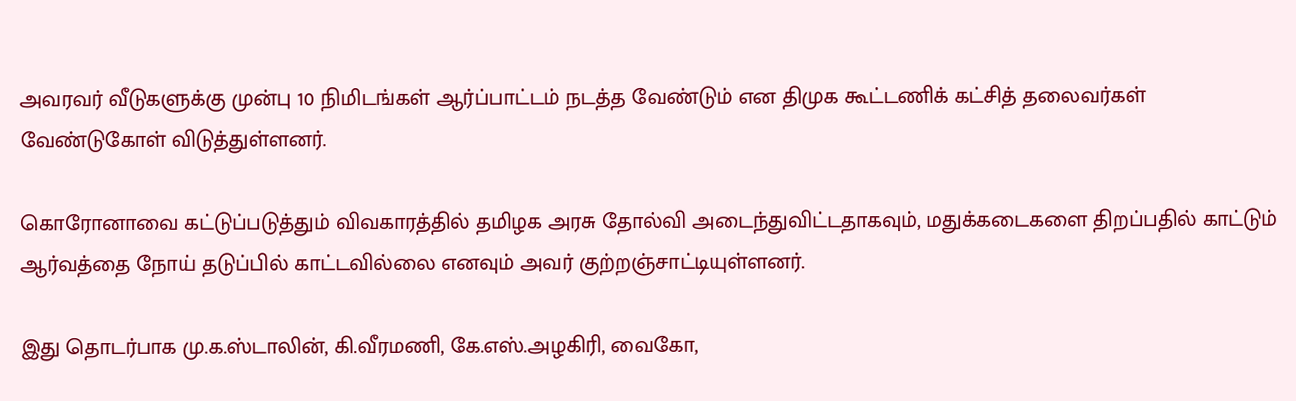அவரவர் வீடுகளுக்கு முன்பு 10 நிமிடங்கள் ஆர்ப்பாட்டம் நடத்த வேண்டும் என திமுக கூட்டணிக் கட்சித் தலைவர்கள் வேண்டுகோள் விடுத்துள்ளனர்.

கொரோனாவை கட்டுப்படுத்தும் விவகாரத்தில் தமிழக அரசு தோல்வி அடைந்துவிட்டதாகவும், மதுக்கடைகளை திறப்பதில் காட்டும் ஆர்வத்தை நோய் தடுப்பில் காட்டவில்லை எனவும் அவர் குற்றஞ்சாட்டியுள்ளனர்.

இது தொடர்பாக மு.க.ஸ்டாலின், கி.வீரமணி, கே.எஸ்.அழகிரி, வைகோ,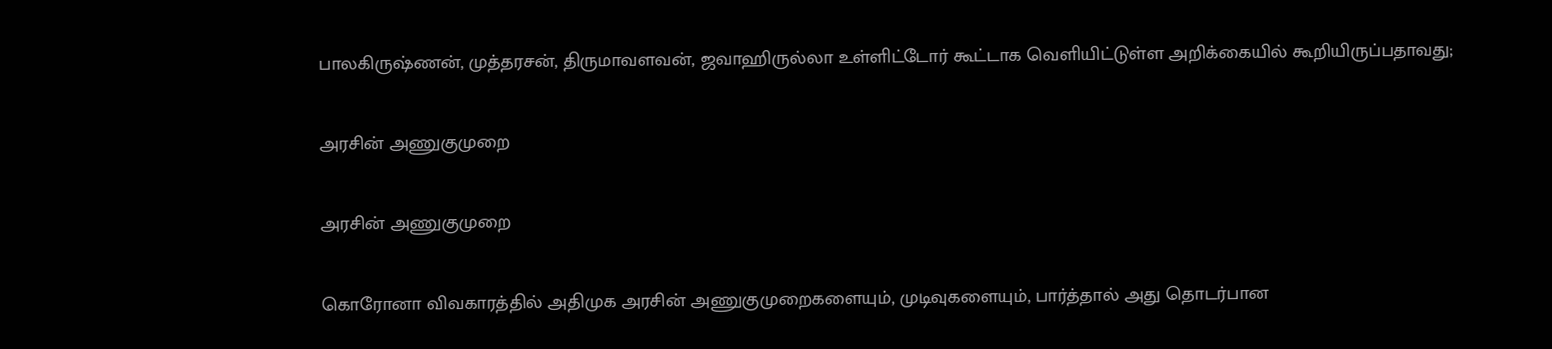பாலகிருஷ்ணன், முத்தரசன், திருமாவளவன், ஜவாஹிருல்லா உள்ளிட்டோர் கூட்டாக வெளியிட்டுள்ள அறிக்கையில் கூறியிருப்பதாவது;

அரசின் அணுகுமுறை

அரசின் அணுகுமுறை

கொரோனா விவகாரத்தில் அதிமுக அரசின் அணுகுமுறைகளையும், முடிவுகளையும், பார்த்தால் அது தொடர்பான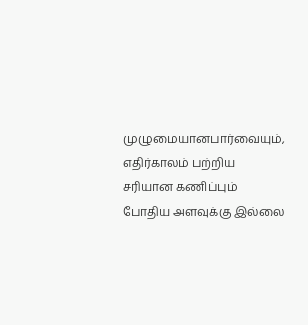முழுமையானபார்வையும், எதிர்காலம் பற்றிய சரியான கணிப்பும் போதிய அளவுக்கு இல்லை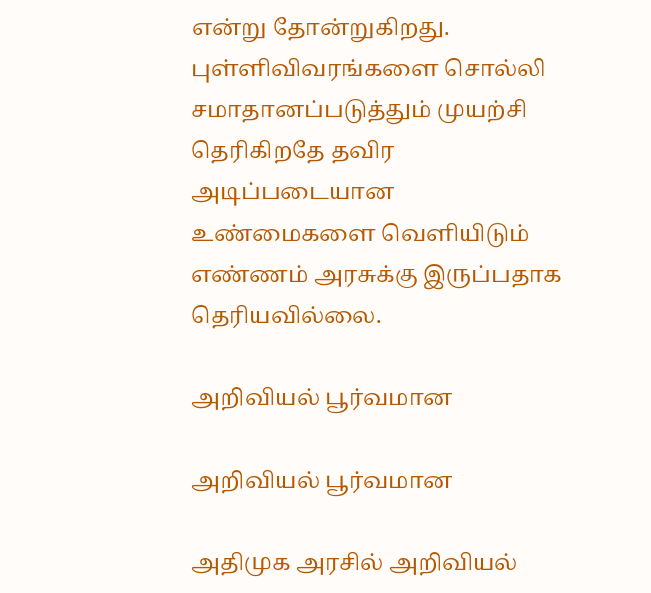என்று தோன்றுகிறது. புள்ளிவிவரங்களை சொல்லி சமாதானப்படுத்தும் முயற்சி தெரிகிறதே தவிர அடிப்படையான உண்மைகளை வெளியிடும் எண்ணம் அரசுக்கு இருப்பதாக தெரியவில்லை.

அறிவியல் பூர்வமான

அறிவியல் பூர்வமான

அதிமுக அரசில் அறிவியல்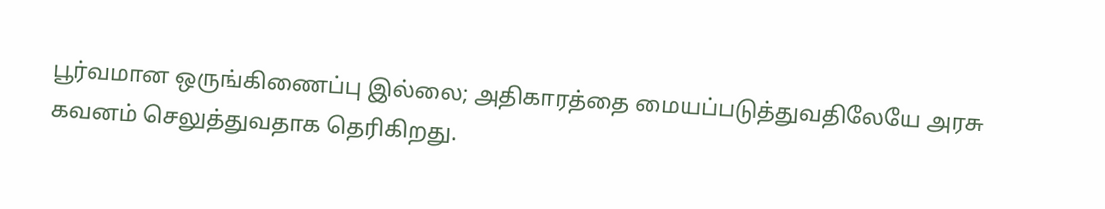பூர்வமான ஒருங்கிணைப்பு இல்லை; அதிகாரத்தை மையப்படுத்துவதிலேயே அரசு கவனம் செலுத்துவதாக தெரிகிறது.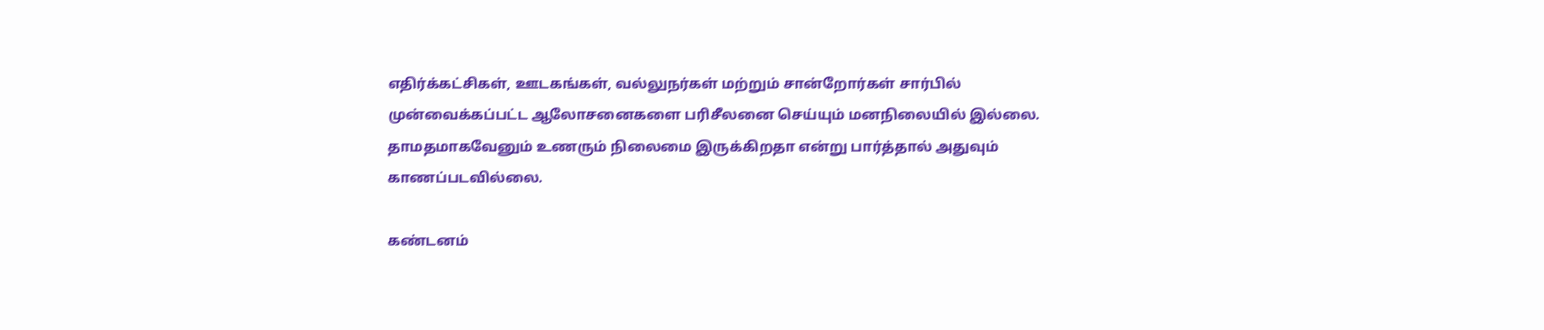எதிர்க்கட்சிகள், ஊடகங்கள், வல்லுநர்கள் மற்றும் சான்றோர்கள் சார்பில் முன்வைக்கப்பட்ட ஆலோசனைகளை பரிசீலனை செய்யும் மனநிலையில் இல்லை. தாமதமாகவேனும் உணரும் நிலைமை இருக்கிறதா என்று பார்த்தால் அதுவும் காணப்படவில்லை.

கண்டனம்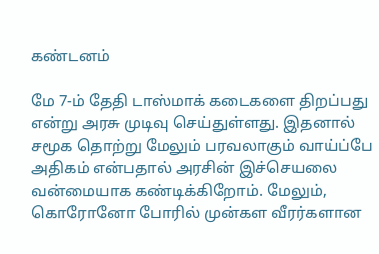கண்டனம்

மே 7-ம் தேதி டாஸ்மாக் கடைகளை திறப்பது என்று அரசு முடிவு செய்துள்ளது. இதனால் சமூக தொற்று மேலும் பரவலாகும் வாய்ப்பே அதிகம் என்பதால் அரசின் இச்செயலை வன்மையாக கண்டிக்கிறோம். மேலும், கொரோனோ போரில் முன்கள வீரர்களான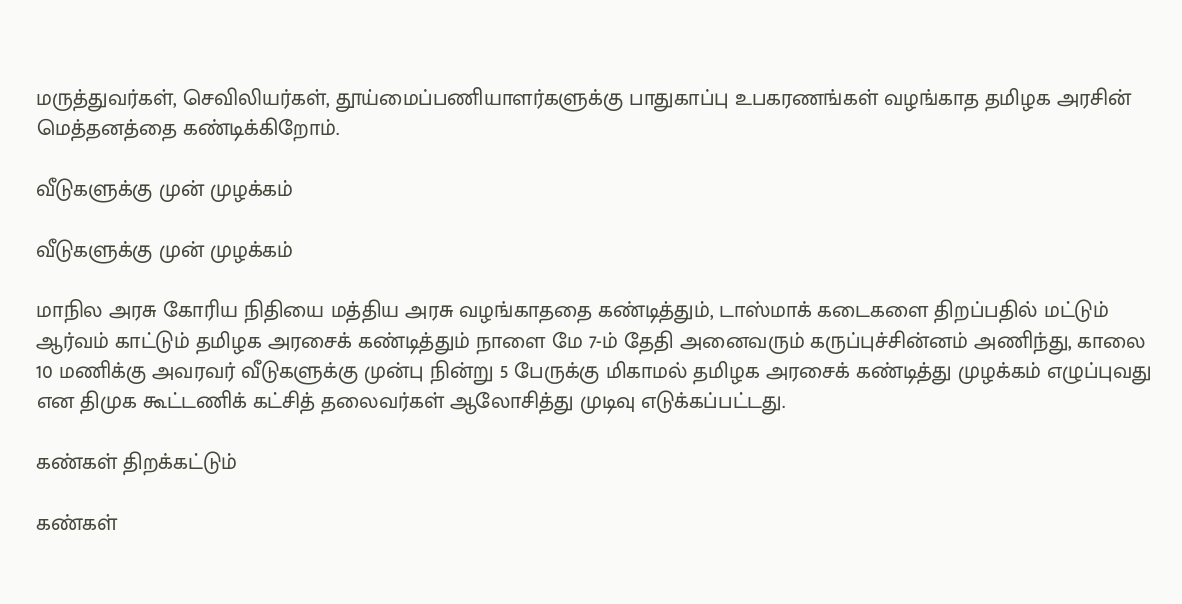மருத்துவர்கள், செவிலியர்கள், தூய்மைப்பணியாளர்களுக்கு பாதுகாப்பு உபகரணங்கள் வழங்காத தமிழக அரசின் மெத்தனத்தை கண்டிக்கிறோம்.

வீடுகளுக்கு முன் முழக்கம்

வீடுகளுக்கு முன் முழக்கம்

மாநில அரசு கோரிய நிதியை மத்திய அரசு வழங்காததை கண்டித்தும், டாஸ்மாக் கடைகளை திறப்பதில் மட்டும் ஆர்வம் காட்டும் தமிழக அரசைக் கண்டித்தும் நாளை மே 7-ம் தேதி அனைவரும் கருப்புச்சின்னம் அணிந்து, காலை 10 மணிக்கு அவரவர் வீடுகளுக்கு முன்பு நின்று 5 பேருக்கு மிகாமல் தமிழக அரசைக் கண்டித்து முழக்கம் எழுப்புவது என திமுக கூட்டணிக் கட்சித் தலைவர்கள் ஆலோசித்து முடிவு எடுக்கப்பட்டது.

கண்கள் திறக்கட்டும்

கண்கள்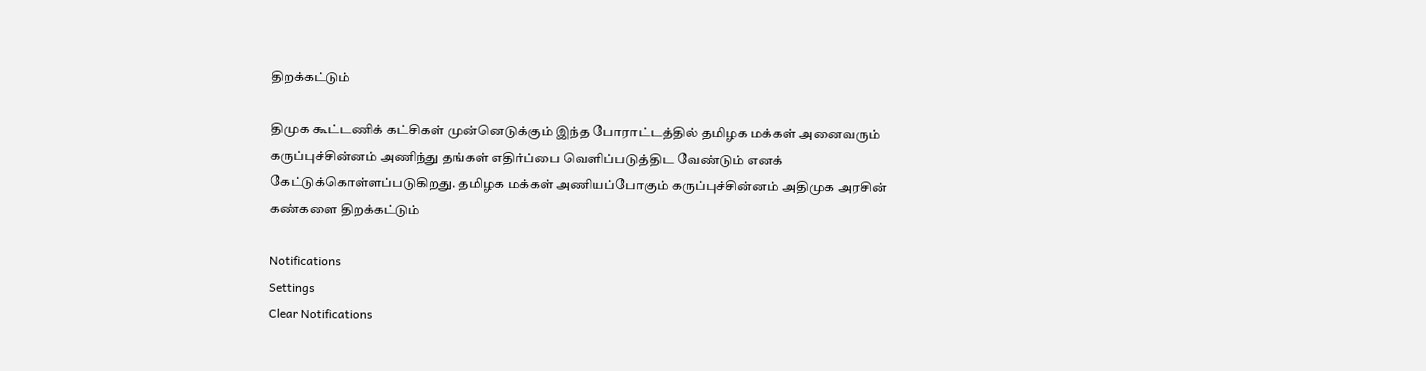திறக்கட்டும்

திமுக கூட்டணிக் கட்சிகள் முன்னெடுக்கும் இந்த போராட்டத்தில் தமிழக மக்கள் அனைவரும் கருப்புச்சின்னம் அணிந்து தங்கள் எதிர்ப்பை வெளிப்படுத்திட வேண்டும் எனக் கேட்டுக்கொள்ளப்படுகிறது. தமிழக மக்கள் அணியப்போகும் கருப்புச்சின்னம் அதிமுக அரசின் கண்களை திறக்கட்டும்

Notifications
Settings
Clear Notifications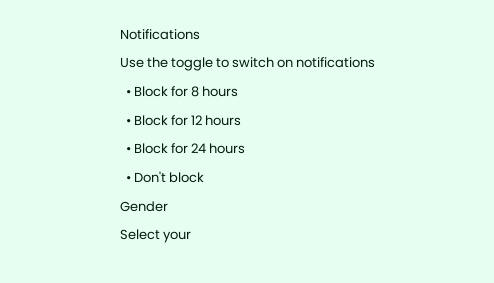Notifications
Use the toggle to switch on notifications
  • Block for 8 hours
  • Block for 12 hours
  • Block for 24 hours
  • Don't block
Gender
Select your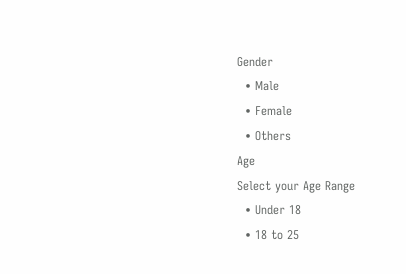Gender
  • Male
  • Female
  • Others
Age
Select your Age Range
  • Under 18
  • 18 to 25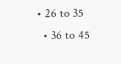• 26 to 35
  • 36 to 45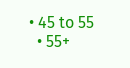• 45 to 55
  • 55+